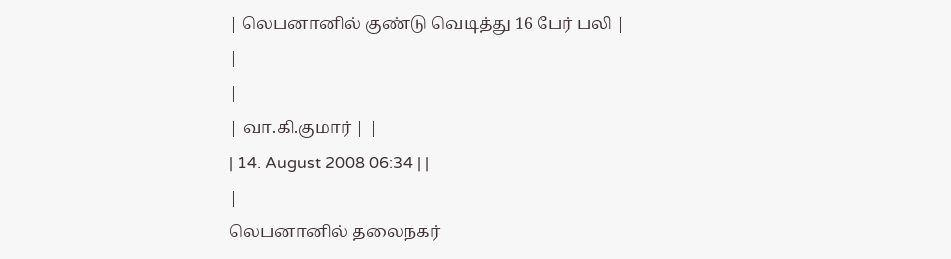| லெபனானில் குண்டு வெடித்து 16 பேர் பலி |
|
|
| வா.கி.குமார் | |
| 14. August 2008 06:34 | |
|
லெபனானில் தலைநகர்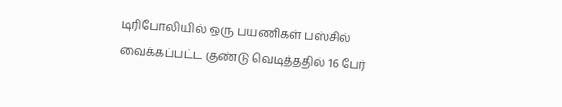டிரிபோலியில் ஒரு பயணிகள் பஸ்சில் வைக்கப்பட்ட குண்டு வெடித்ததில் 16 பேர்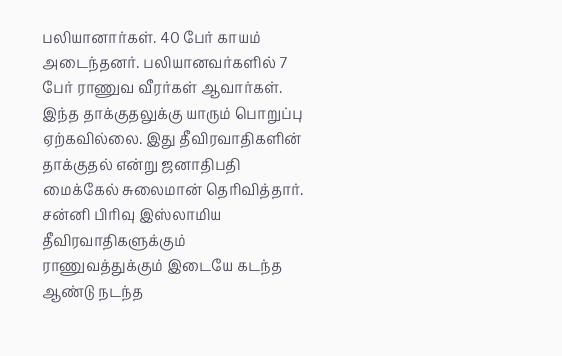பலியானார்கள். 40 பேர் காயம் அடைந்தனர். பலியானவர்களில் 7 பேர் ராணுவ வீரர்கள் ஆவார்கள். இந்த தாக்குதலுக்கு யாரும் பொறுப்பு ஏற்கவில்லை. இது தீவிரவாதிகளின் தாக்குதல் என்று ஜனாதிபதி மைக்கேல் சுலைமான் தெரிவித்தார். சன்னி பிரிவு இஸ்லாமிய தீவிரவாதிகளுக்கும் ராணுவத்துக்கும் இடையே கடந்த ஆண்டு நடந்த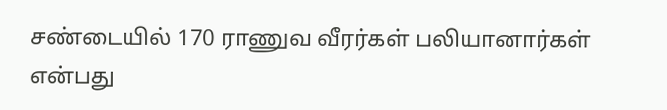சண்டையில் 170 ராணுவ வீரர்கள் பலியானார்கள் என்பது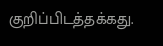குறிப்பிடத்தக்கது.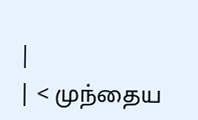|
| < முந்தைய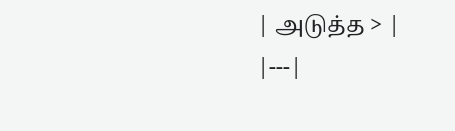| அடுத்த > |
|---|